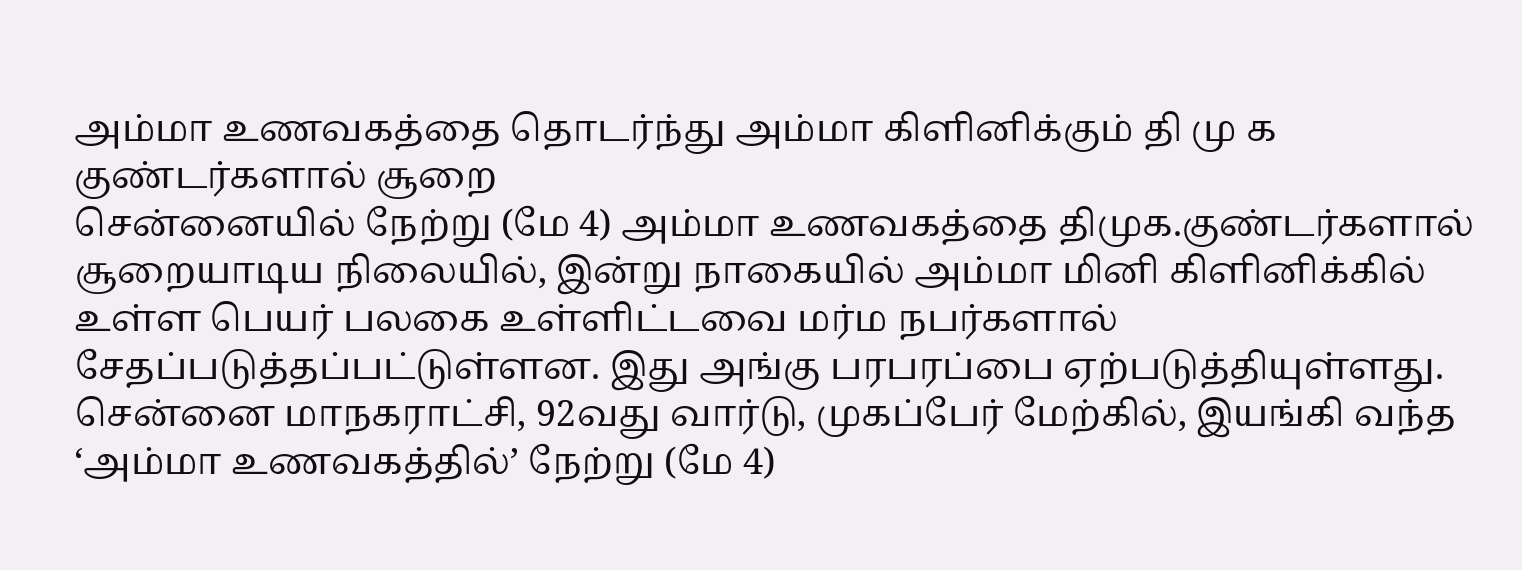அம்மா உணவகத்தை தொடர்ந்து அம்மா கிளினிக்கும் தி மு க குண்டர்களால் சூறை
சென்னையில் நேற்று (மே 4) அம்மா உணவகத்தை திமுக.குண்டர்களால் சூறையாடிய நிலையில், இன்று நாகையில் அம்மா மினி கிளினிக்கில் உள்ள பெயர் பலகை உள்ளிட்டவை மர்ம நபர்களால் சேதப்படுத்தப்பட்டுள்ளன. இது அங்கு பரபரப்பை ஏற்படுத்தியுள்ளது. சென்னை மாநகராட்சி, 92வது வார்டு, முகப்பேர் மேற்கில், இயங்கி வந்த ‘அம்மா உணவகத்தில்’ நேற்று (மே 4)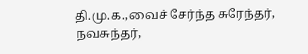தி.மு.க.,வைச் சேர்ந்த சுரேந்தர், நவசுந்தர்,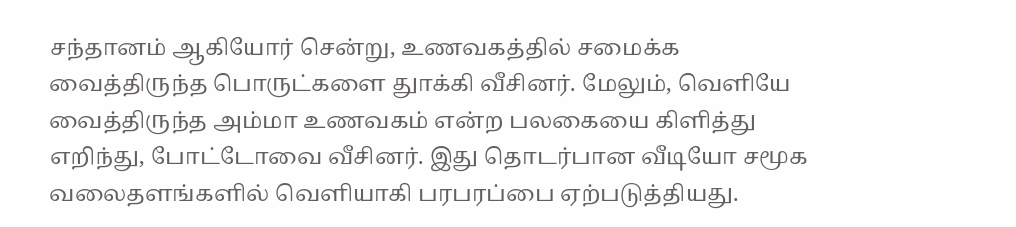சந்தானம் ஆகியோர் சென்று, உணவகத்தில் சமைக்க வைத்திருந்த பொருட்களை துாக்கி வீசினர். மேலும், வெளியே வைத்திருந்த அம்மா உணவகம் என்ற பலகையை கிளித்து எறிந்து, போட்டோவை வீசினர். இது தொடர்பான வீடியோ சமூக வலைதளங்களில் வெளியாகி பரபரப்பை ஏற்படுத்தியது.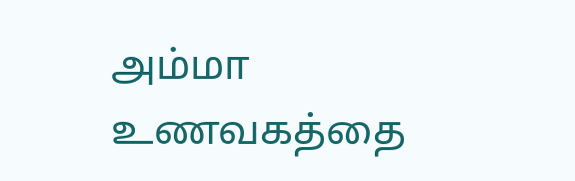அம்மா உணவகத்தை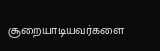சூறையாடியவர்களை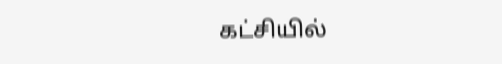கட்சியில்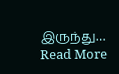இருந்து…
Read More